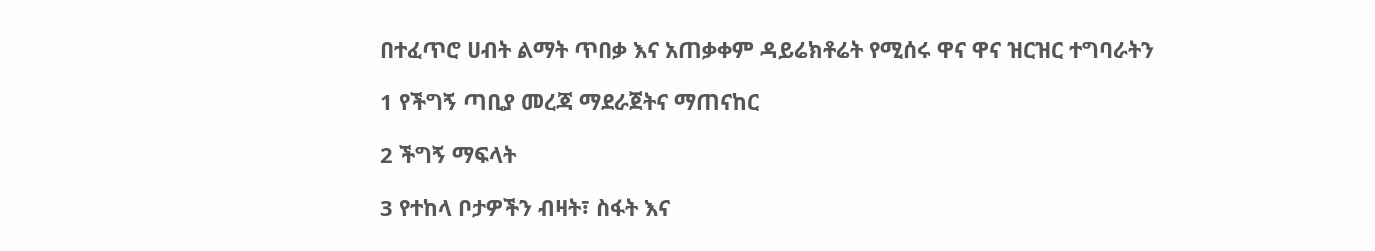በተፈጥሮ ሀብት ልማት ጥበቃ እና አጠቃቀም ዳይሬክቶሬት የሚሰሩ ዋና ዋና ዝርዝር ተግባራትን

1 የችግኝ ጣቢያ መረጃ ማደራጀትና ማጠናከር

2 ችግኝ ማፍላት

3 የተከላ ቦታዎችን ብዛት፣ ስፋት እና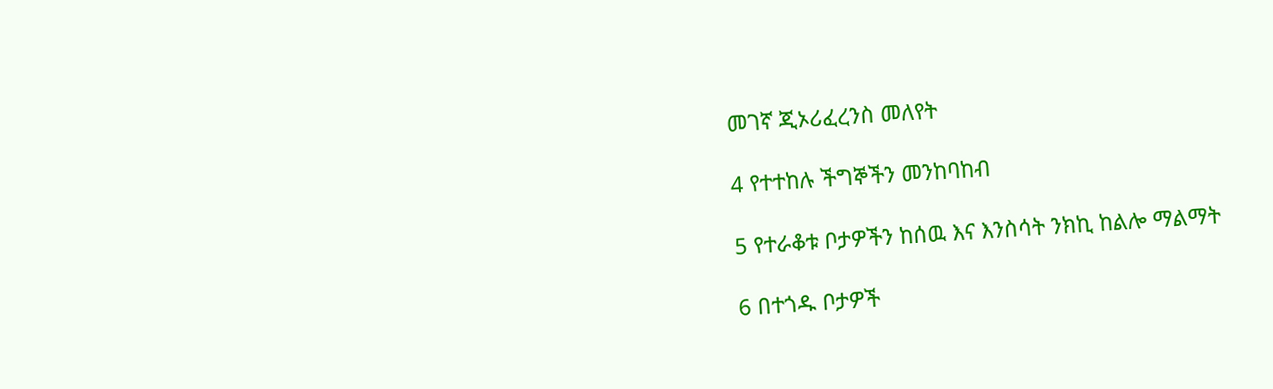መገኛ ጂኦሪፈረንስ መለየት

4 የተተከሉ ችግኞችን መንከባከብ

5 የተራቆቱ ቦታዎችን ከሰዉ እና እንስሳት ንክኪ ከልሎ ማልማት

6 በተጎዱ ቦታዎች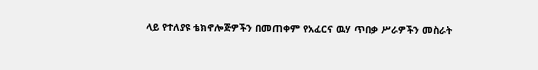ላይ የተለያዩ ቴክኖሎጅዎችን በመጠቀም የአፈርና ዉሃ ጥበቃ ሥራዎችን መስራት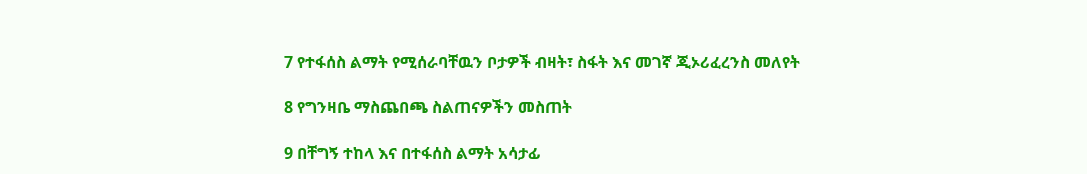7 የተፋሰስ ልማት የሚሰራባቸዉን ቦታዎች ብዛት፣ ስፋት እና መገኛ ጂኦሪፈረንስ መለየት

8 የግንዛቤ ማስጨበጫ ስልጠናዎችን መስጠት

9 በቸግኝ ተከላ እና በተፋሰስ ልማት አሳታፊ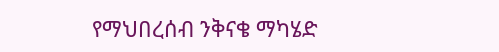የማህበረሰብ ንቅናቄ ማካሄድ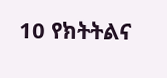10 የክትትልና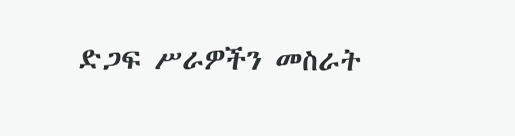ድጋፍ ሥራዎችን መስራት